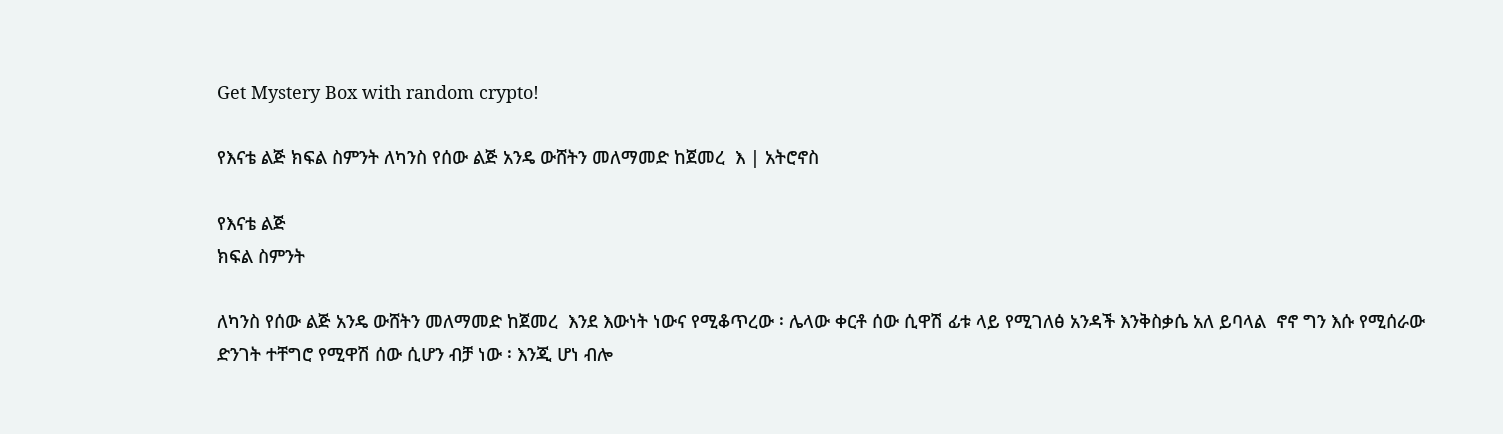Get Mystery Box with random crypto!

የእናቴ ልጅ ክፍል ስምንት ለካንስ የሰው ልጅ አንዴ ውሸትን መለማመድ ከጀመረ  እ | አትሮኖስ

የእናቴ ልጅ
ክፍል ስምንት

ለካንስ የሰው ልጅ አንዴ ውሸትን መለማመድ ከጀመረ  እንደ እውነት ነውና የሚቆጥረው ፡ ሌላው ቀርቶ ሰው ሲዋሽ ፊቱ ላይ የሚገለፅ አንዳች እንቅስቃሴ አለ ይባላል  ኖኖ ግን እሱ የሚሰራው ድንገት ተቸግሮ የሚዋሽ ሰው ሲሆን ብቻ ነው ፡ እንጂ ሆነ ብሎ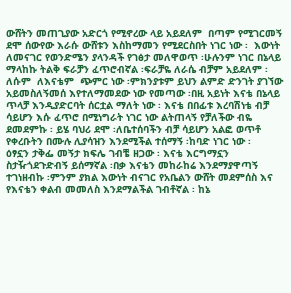ውሸትን መጠጊያው አድርጎ የሚኖረው ላይ አይደለም  በጣም የሚገርመኝ ደሞ ሰውየው እራሱ ውሸቱን እስከማመን የሚደርስበት ነገር ነው ፡  እውነት ለመናገር የወንድሜን ያላንዳች የገፅታ መለዋወጥ ፡ሁሉንም ነገር በኔላይ ማላከኩ ትልቅ ፍራቻን ፈጥሮብኛል ፡ፍራቻዬ ለራሴ ብቻም አይደለም ፡ ለሱም  ለእናቴም  ጭምር ነው ፡ምክንያቱም ይህን ልምድ ድንገት ያገኘው አይመስለኝመሰ እየተለማመደው ነው የመጣው ፡በዚ አይነት እናቴ በኔላይ ጥላቻ እንዲያድርባት ሰርቷል ማለት ነው ፡ እናቴ በበፊቱ እረባሽነቴ ብቻ ሳይሆን እሱ ፈጥሮ በሚነግራት ነገር ነው ልትጠላኝ የቻለችው ብዬ ደመደምኩ ፡ ይሄ ባህሪ ደሞ ፡ለቤተሰባችን ብቻ ሳይሆን አልፎ ወጥቶ የቀረቡትን በሙሉ ሊያሳዝን እንደሚችል ተሰማኝ ፡ከባድ ነገር ነው ፡
ዕፃኗን ታቅፌ መኝታ ክፍሌ ገብቼ ዘጋው ፡ እናቴ እርግማኗን ስታዥጎደጉድብኝ ይሰማኛል ፡በቃ እናቴን መከራከሬ እንደማያዋጣኝ ተገነዘብኩ ፡ምንም ያክል እውነት ብናገር የአቤልን ውሸት መደምሰስ እና የእናቴን ቀልብ መመለስ እንደማልችል ገብቶኛል ፡ ከኔ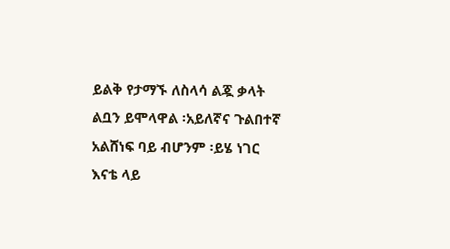ይልቅ የታማኙ ለስላሳ ልጇ ቃላት ልቧን ይሞላዋል ፡አይለኛና ጉልበተኛ አልሸነፍ ባይ ብሆንም ፡ይሄ ነገር እናቴ ላይ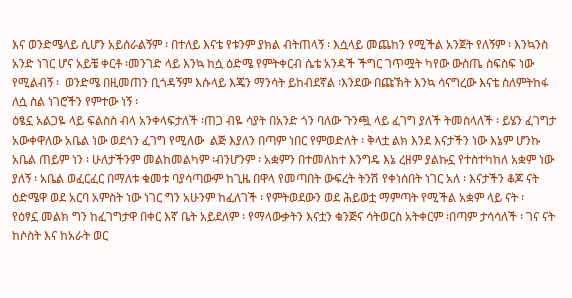እና ወንድሜላይ ሲሆን አይሰራልኝም ፡ በተለይ እናቴ የቱንም ያክል ብትጠላኝ ፡ እሷላይ መጨከን የሚችል አንጀት የለኝም ፡ እንኳንስ አንድ ነገር ሆና አይቼ ቀርቶ ፡መንገድ ላይ እንኳ ከሷ ዕድሜ የምትቀርብ ሴቴ አንዳች ችግር ገጥሟት ካየው ውስጤ ስፍስፍ ነው የሚልብኝ ፡  ወንድሜ በዚመጠን ቢጎዳኝም እሱላይ እጄን ማንሳት ይከብደኛል ፡እንደው በጩኽት እንኳ ሳናግረው እናቴ ስለምትከፋ ለሷ ስል ነገሮችን የምተው ነኝ ፡
ዕፄኗ አልጋዬ ላይ ፍልስስ ብላ አንቀላፍታለች ፡ጠጋ ብዬ ሳያት በአንድ ጎን ባለው ጉንጯ ላይ ፈገግ ያለች ትመስላለች ፡ ይሄን ፈገግታ አውቀዋለው አቤል ነው ወደጎን ፈገግ የሚለው  ልጅ እያለን በጣም ነበር የምወድለት ፡ ቅላቷ ልክ እንደ እናታችን ነው እኔም ሆንኩ አቤል ጠይም ነን ፡ ሁለታችንም መልከመልካም ፡ብንሆንም ፡ አቋምን በተመለከተ እንግዴ እኔ ረዘም ያልኩኗ የተስተካከለ አቋም ነው ያለኝ ፡ አቤል ወፈርፈር በማለቱ ቁመቱ ባያሳጣውም ከጊዜ በዋላ የመጣበት ውፍረት ትንሽ የቀነሰበት ነገር አለ ፡ እናታችን ቆጆ ናት ዕድሜዋ ወደ አርባ አምስት ነው ነገር ግን አሁንም ከፈለገች ፡ የምትወደውን ወደ ሕይወቷ ማምጣት የሚችል አቋም ላይ ናት ፡
የዕፃኗ መልክ ግን ከፈገግታዋ በቀር እኛ ቤት አይደለም ፡ የማላውቃትን እናቷን ቁንጅና ሳትወርስ አትቀርም ፡በጣም ታሳሳለች ፡ ገና ናት ከሶስት እና ከአራት ወር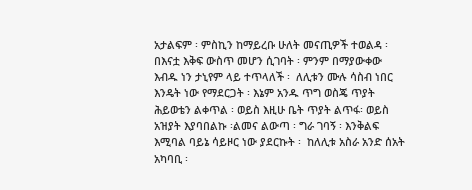አታልፍም ፡ ምስኪን ከማይረቡ ሁለት መናጢዎች ተወልዳ ፡በእናቷ እቅፍ ውስጥ መሆን ሲገባት ፡ ምንም በማያውቀው እብዱ ነን ታኒየም ላይ ተጥላለች ፡  ለሊቱን ሙሉ ሳስብ ነበር እንዴት ነው የማደርጋት ፡ እኔም አንዱ ጥግ ወስጄ ጥያት ሕይወቴን ልቀጥል ፡ ወይስ እዚሁ ቤት ጥያት ልጥፋ፡ ወይስ አዝያት እያባበልኩ ፡ልመና ልውጣ ፡ ግራ ገባኝ ፡ እንቅልፍ እሚባል ባይኔ ሳይዞር ነው ያደርኩት ፡  ከለሊቱ አስራ አንድ ሰአት አካባቢ ፡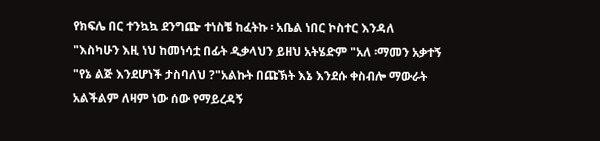የክፍሌ በር ተንኳኳ ደንግጬ ተነስቼ ከፈትኩ ፡ አቤል ነበር ኮስተር እንዳለ
"እስካሁን እዚ ነህ ከመነሳቷ በፊት ዲቃላህን ይዘህ አትሄድም "አለ ፡ማመን አቃተኝ
"የኔ ልጅ እንደሆነች ታስባለህ ?"አልኩት በጩኽት እኔ እንደሱ ቀስብሎ ማውራት አልችልም ለዛም ነው ሰው የማይረዳኝ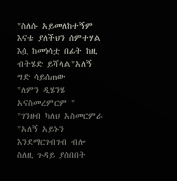"ስለሱ አይመለከተኝም እናቴ ያለችህን ሰምተሃል እሷ ከመነሳቷ በፊት ከዚ ብትሄድ ይሻላል"አለኝ ግድ ሳይሰጠው
"ለምን ዲሄንሄ አናስመረምርም "
"ገንዘብ ካለህ አስመርምራ "አለኝ አይኑን እንደማርገብገብ ብሎ ስለዚ ጉዳይ ያሰበበት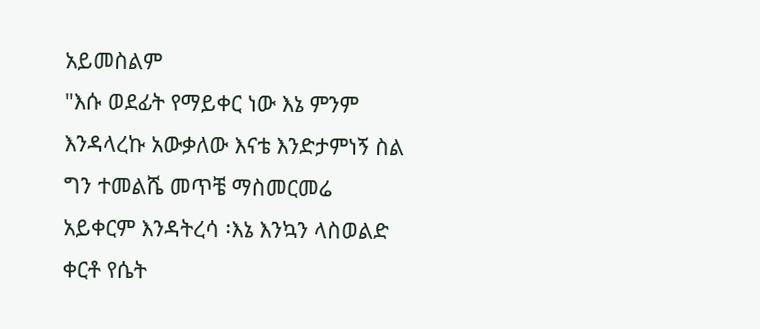አይመስልም
"እሱ ወደፊት የማይቀር ነው እኔ ምንም እንዳላረኩ አውቃለው እናቴ እንድታምነኝ ስል ግን ተመልሼ መጥቼ ማስመርመሬ አይቀርም እንዳትረሳ ፡እኔ እንኳን ላስወልድ ቀርቶ የሴት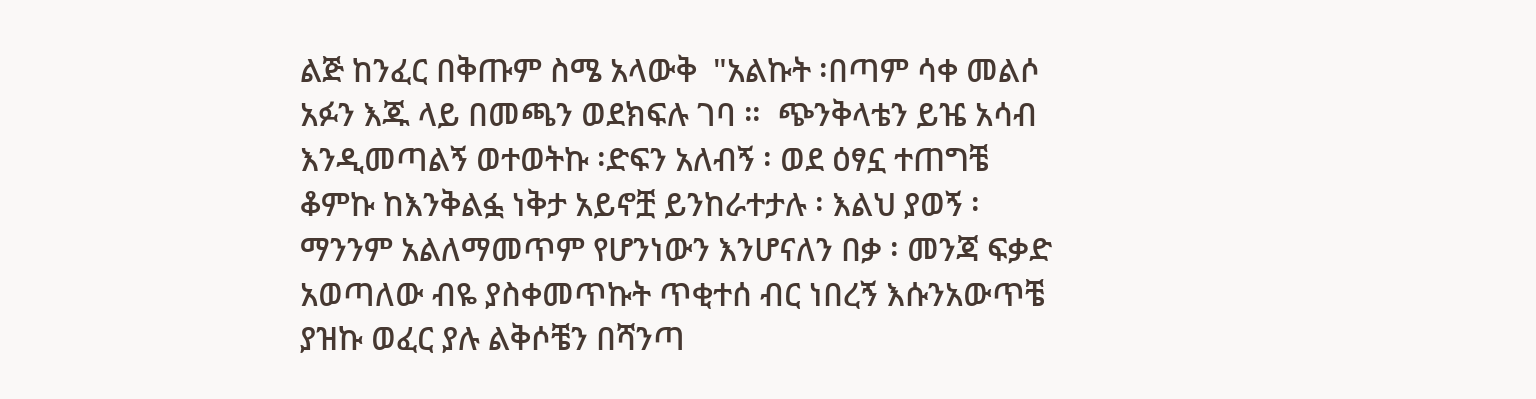ልጅ ከንፈር በቅጡም ስሜ አላውቅ  "አልኩት ፡በጣም ሳቀ መልሶ አፉን እጁ ላይ በመጫን ወደክፍሉ ገባ ።  ጭንቅላቴን ይዤ አሳብ እንዲመጣልኝ ወተወትኩ ፡ድፍን አለብኝ ፡ ወደ ዕፃኗ ተጠግቼ ቆምኩ ከእንቅልፏ ነቅታ አይኖቿ ይንከራተታሉ ፡ እልህ ያወኝ ፡ማንንም አልለማመጥም የሆንነውን እንሆናለን በቃ ፡ መንጃ ፍቃድ አወጣለው ብዬ ያስቀመጥኩት ጥቂተሰ ብር ነበረኝ እሱንአውጥቼ ያዝኩ ወፈር ያሉ ልቅሶቼን በሻንጣ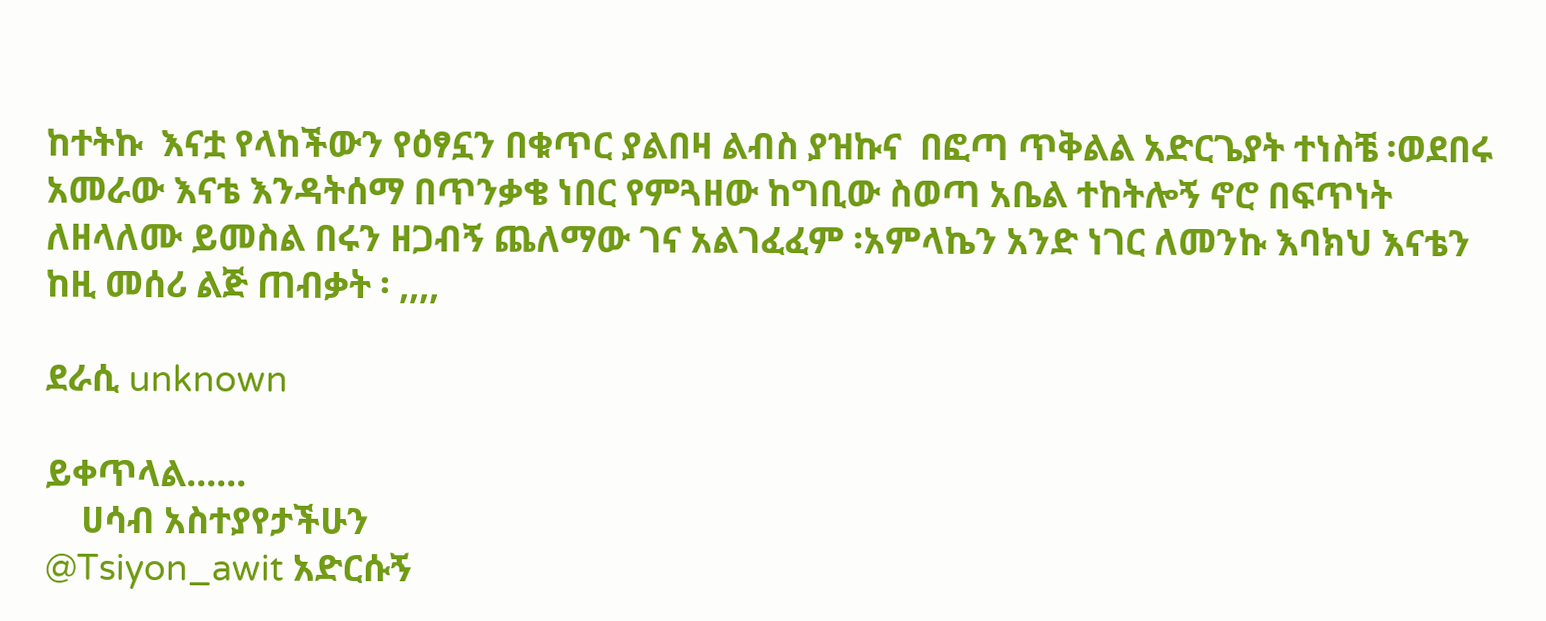ከተትኩ  እናቷ የላከችውን የዕፃኗን በቁጥር ያልበዛ ልብስ ያዝኩና  በፎጣ ጥቅልል አድርጌያት ተነስቼ ፡ወደበሩ አመራው እናቴ እንዳትሰማ በጥንቃቄ ነበር የምጓዘው ከግቢው ስወጣ አቤል ተከትሎኝ ኖሮ በፍጥነት ለዘላለሙ ይመስል በሩን ዘጋብኝ ጨለማው ገና አልገፈፈም ፡አምላኬን አንድ ነገር ለመንኩ እባክህ እናቴን ከዚ መሰሪ ልጅ ጠብቃት ፡ ,,,,

ደራሲ unknown

ይቀጥላል......
    ሀሳብ አስተያየታችሁን
@Tsiyon_awit አድርሱኝ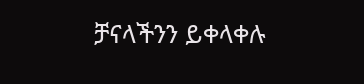ቻናላችንን ይቀላቀሉ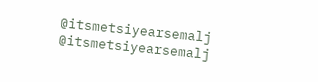@itsmetsiyearsemalj
@itsmetsiyearsemalj